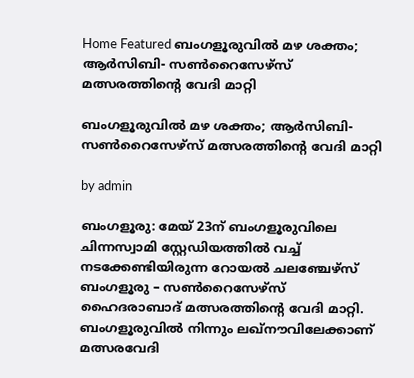Home Featured ബംഗളൂരുവിൽ മഴ ശക്തം; ആർസിബി- സൺറൈസേഴ്സ് മത്സരത്തിന്‍റെ വേദി മാറ്റി

ബംഗളൂരുവിൽ മഴ ശക്തം; ആർസിബി- സൺറൈസേഴ്സ് മത്സരത്തിന്‍റെ വേദി മാറ്റി

by admin

ബംഗളൂരു: മേയ് 23ന് ബംഗളൂരുവിലെ ചിന്നസ്വാമി സ്റ്റേഡിയത്തിൽ വച്ച് നടക്കേണ്ടിയിരുന്ന റോയൽ ചലഞ്ചേഴ്സ് ബംഗളൂരു – സൺറൈസേഴ്സ് ഹൈദരാബാദ് മത്സരത്തിന്‍റെ വേദി മാറ്റി. ബംഗളൂരുവിൽ നിന്നും ലഖ്നൗവിലേക്കാണ് മത്സരവേദി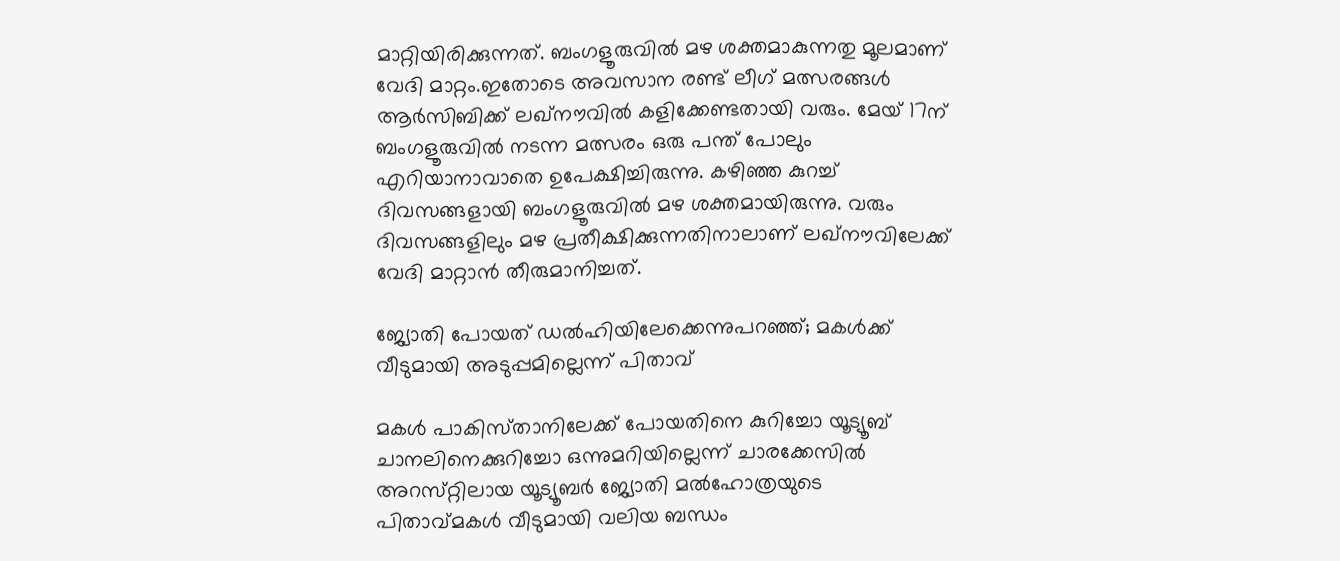മാറ്റിയിരിക്കുന്നത്. ബംഗളൂരുവിൽ മഴ ശക്തമാകുന്നതു മൂലമാണ് വേദി മാറ്റം.ഇതോടെ അവസാന രണ്ട് ലീഗ് മത്സരങ്ങൾ ആർസിബിക്ക് ലഖ്നൗവിൽ കളിക്കേണ്ടതായി വരും. മേയ് 17ന് ബംഗളൂരുവിൽ നടന്ന മത്സരം ഒരു പന്ത് പോലും എറിയാനാവാതെ ഉപേക്ഷിച്ചിരുന്നു. കഴിഞ്ഞ കുറച്ച് ദിവസങ്ങളായി ബംഗളൂരുവിൽ മഴ ശക്തമായിരുന്നു. വരും ദിവസങ്ങളിലും മഴ പ്രതീക്ഷിക്കുന്നതിനാലാണ് ലഖ്നൗവിലേക്ക് വേദി മാറ്റാൻ തീരുമാനിച്ചത്.

ജ്യോതി പോയത്‌ ഡല്‍ഹിയിലേക്കെന്നുപറഞ്ഞ്‌; മകള്‍ക്ക്‌ വീടുമായി അടുപ്പമില്ലെന്ന്‌ പിതാവ്‌

മകള്‍ പാകിസ്‌താനിലേക്ക്‌ പോയതിനെ കുറിച്ചോ യൂട്യൂബ്‌ ചാനലിനെക്കുറിച്ചോ ഒന്നുമറിയില്ലെന്ന്‌ ചാരക്കേസില്‍ അറസ്‌റ്റിലായ യൂട്യൂബര്‍ ജ്യോതി മല്‍ഹോത്രയുടെ പിതാവ്‌മകള്‍ വീടുമായി വലിയ ബന്ധം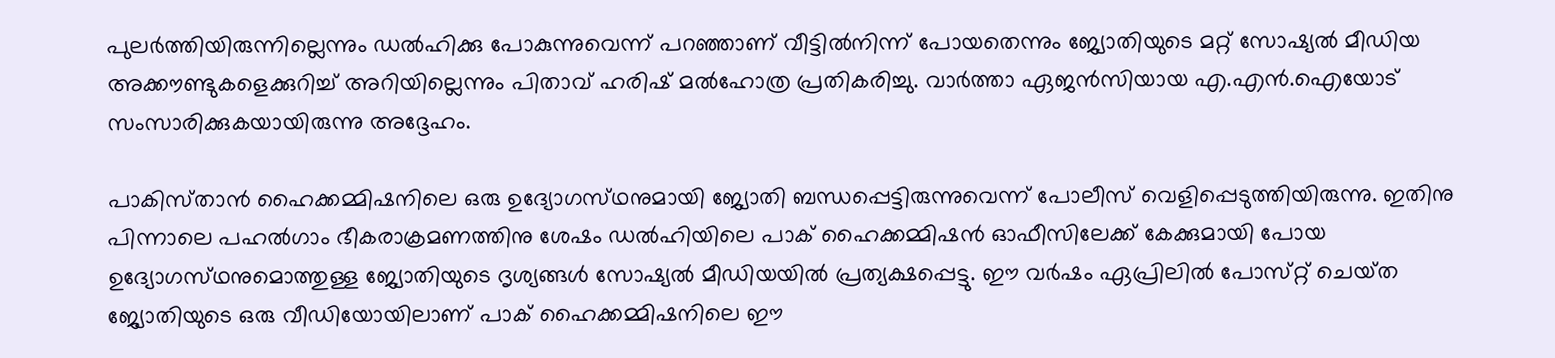പുലര്‍ത്തിയിരുന്നില്ലെന്നും ഡല്‍ഹിക്കു പോകുന്നുവെന്ന്‌ പറഞ്ഞാണ്‌ വീട്ടില്‍നിന്ന്‌ പോയതെന്നും ജ്യോതിയുടെ മറ്റ്‌ സോഷ്യല്‍ മീഡിയ അക്കൗണ്ടുകളെക്കുറിച്ച്‌ അറിയില്ലെന്നും പിതാവ്‌ ഹരിഷ്‌ മല്‍ഹോത്ര പ്രതികരിച്ചു. വാര്‍ത്താ ഏജന്‍സിയായ എ.എന്‍.ഐയോട്‌ സംസാരിക്കുകയായിരുന്നു അദ്ദേഹം.

പാകിസ്‌താന്‍ ഹൈക്കമ്മിഷനിലെ ഒരു ഉദ്യോഗസ്‌ഥനുമായി ജ്യോതി ബന്ധപ്പെട്ടിരുന്നുവെന്ന്‌ പോലീസ്‌ വെളിപ്പെടുത്തിയിരുന്നു. ഇതിനു പിന്നാലെ പഹല്‍ഗാം ഭീകരാക്രമണത്തിനു ശേഷം ഡല്‍ഹിയിലെ പാക്‌ ഹൈക്കമ്മിഷന്‍ ഓഫീസിലേക്ക്‌ കേക്കുമായി പോയ ഉദ്യോഗസ്‌ഥനുമൊത്തുള്ള ജ്യോതിയുടെ ദൃശ്യങ്ങള്‍ സോഷ്യല്‍ മീഡിയയില്‍ പ്രത്യക്ഷപ്പെട്ടു. ഈ വര്‍ഷം ഏപ്രിലില്‍ പോസ്‌റ്റ് ചെയ്‌ത ജ്യോതിയുടെ ഒരു വീഡിയോയിലാണ്‌ പാക്‌ ഹൈക്കമ്മിഷനിലെ ഈ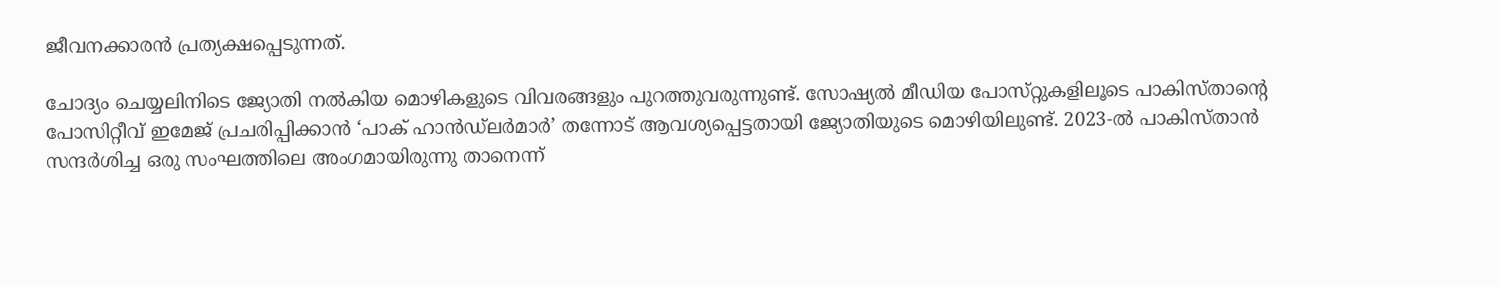ജീവനക്കാരന്‍ പ്രത്യക്ഷപ്പെടുന്നത്‌.

ചോദ്യം ചെയ്യലിനിടെ ജ്യോതി നല്‍കിയ മൊഴികളുടെ വിവരങ്ങളും പുറത്തുവരുന്നുണ്ട്‌. സോഷ്യല്‍ മീഡിയ പോസ്‌റ്റുകളിലൂടെ പാകിസ്‌താന്റെ പോസിറ്റീവ്‌ ഇമേജ്‌ പ്രചരിപ്പിക്കാന്‍ ‘പാക്‌ ഹാന്‍ഡ്‌ലര്‍മാര്‍’ തന്നോട്‌ ആവശ്യപ്പെട്ടതായി ജ്യോതിയുടെ മൊഴിയിലുണ്ട്‌. 2023-ല്‍ പാകിസ്‌താന്‍ സന്ദര്‍ശിച്ച ഒരു സംഘത്തിലെ അംഗമായിരുന്നു താനെന്ന്‌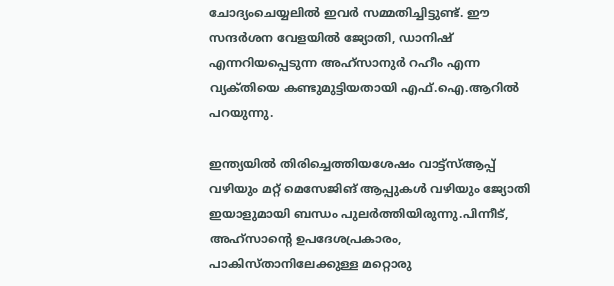ചോദ്യംചെയ്യലില്‍ ഇവര്‍ സമ്മതിച്ചിട്ടുണ്ട്‌. ഈ സന്ദര്‍ശന വേളയില്‍ ജ്യോതി, ഡാനിഷ്‌ എന്നറിയപ്പെടുന്ന അഹ്‌സാനുര്‍ റഹീം എന്ന വ്യക്‌തിയെ കണ്ടുമുട്ടിയതായി എഫ്‌.ഐ.ആറില്‍ പറയുന്നു.

ഇന്ത്യയില്‍ തിരിച്ചെത്തിയശേഷം വാട്ട്‌സ്‌ആപ്പ്‌ വഴിയും മറ്റ്‌ മെസേജിങ്‌ ആപ്പുകള്‍ വഴിയും ജ്യോതി ഇയാളുമായി ബന്ധം പുലര്‍ത്തിയിരുന്നു.പിന്നീട്‌, അഹ്‌സാന്റെ ഉപദേശപ്രകാരം, പാകിസ്‌താനിലേക്കുള്ള മറ്റൊരു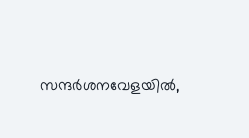സന്ദര്‍ശനവേളയില്‍,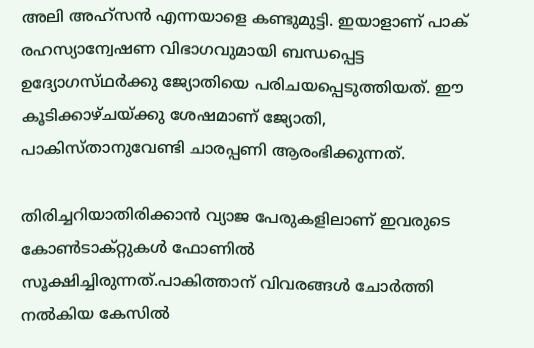അലി അഹ്‌സന്‍ എന്നയാളെ കണ്ടുമുട്ടി. ഇയാളാണ്‌ പാക്‌ രഹസ്യാന്വേഷണ വിഭാഗവുമായി ബന്ധപ്പെട്ട ഉദ്യോഗസ്‌ഥര്‍ക്കു ജ്യോതിയെ പരിചയപ്പെടുത്തിയത്‌. ഈ കൂടിക്കാഴ്‌ചയ്‌ക്കു ശേഷമാണ്‌ ജ്യോതി, പാകിസ്‌താനുവേണ്ടി ചാരപ്പണി ആരംഭിക്കുന്നത്‌.

തിരിച്ചറിയാതിരിക്കാന്‍ വ്യാജ പേരുകളിലാണ്‌ ഇവരുടെ കോണ്‍ടാക്‌റ്റുകള്‍ ഫോണില്‍ സൂക്ഷിച്ചിരുന്നത്‌.പാകിത്താന്‌ വിവരങ്ങള്‍ ചോര്‍ത്തി നല്‍കിയ കേസില്‍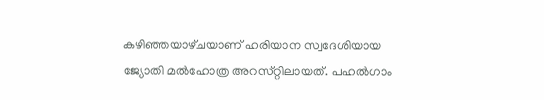കഴിഞ്ഞയാഴ്‌ചയാണ്‌ ഹരിയാന സ്വദേശിയായ ജ്യോതി മല്‍ഹോത്ര അറസ്‌റ്റിലായത്‌. പഹല്‍ഗാം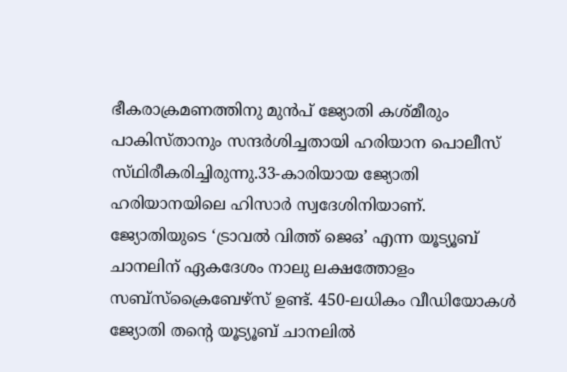ഭീകരാക്രമണത്തിനു മുന്‍പ്‌ ജ്യോതി കശ്‌മീരും പാകിസ്‌താനും സന്ദര്‍ശിച്ചതായി ഹരിയാന പൊലീസ്‌ സ്‌ഥിരീകരിച്ചിരുന്നു.33-കാരിയായ ജ്യോതി ഹരിയാനയിലെ ഹിസാര്‍ സ്വദേശിനിയാണ്‌. ജ്യോതിയുടെ ‘ട്രാവല്‍ വിത്ത്‌ ജെഒ’ എന്ന യൂട്യൂബ്‌ ചാനലിന്‌ ഏകദേശം നാലു ലക്ഷത്തോളം സബ്‌സ്ക്രൈബേഴ്‌സ് ഉണ്ട്‌. 450-ലധികം വീഡിയോകള്‍ ജ്യോതി തന്റെ യൂട്യൂബ്‌ ചാനലില്‍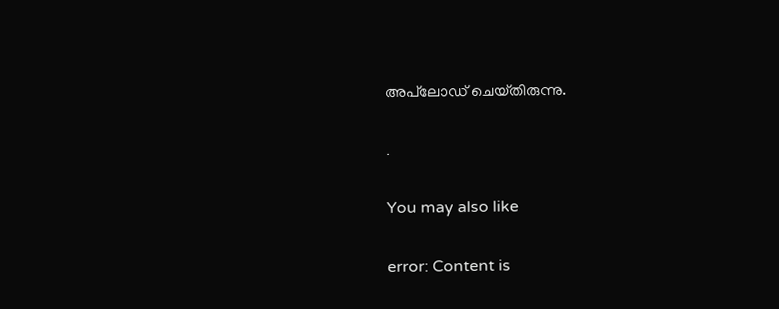അപ്‌ലോഡ്‌ ചെയ്‌തിരുന്നു.

.

You may also like

error: Content is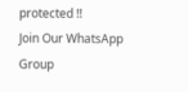protected !!
Join Our WhatsApp Group